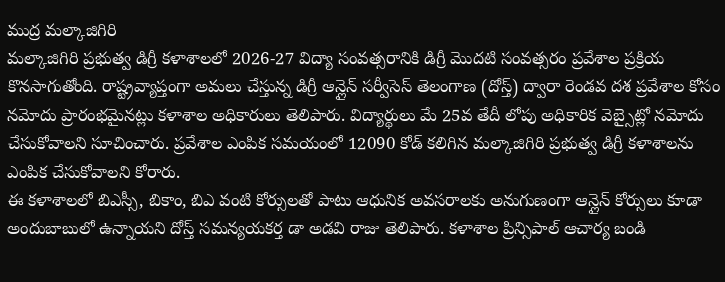ముద్ర మల్కాజిగిరి
మల్కాజిగిరి ప్రభుత్వ డిగ్రీ కళాశాలలో 2026-27 విద్యా సంవత్సరానికి డిగ్రీ మొదటి సంవత్సరం ప్రవేశాల ప్రక్రియ కొనసాగుతోంది. రాష్ట్రవ్యాప్తంగా అమలు చేస్తున్న డిగ్రీ ఆన్లైన్ సర్వీసెస్ తెలంగాణ (దోస్త్) ద్వారా రెండవ దశ ప్రవేశాల కోసం నమోదు ప్రారంభమైనట్లు కళాశాల అధికారులు తెలిపారు. విద్యార్థులు మే 25వ తేదీ లోపు అధికారిక వెబ్సైట్లో నమోదు చేసుకోవాలని సూచించారు. ప్రవేశాల ఎంపిక సమయంలో 12090 కోడ్ కలిగిన మల్కాజిగిరి ప్రభుత్వ డిగ్రీ కళాశాలను ఎంపిక చేసుకోవాలని కోరారు.
ఈ కళాశాలలో బిఎస్సీ, బికాం, బిఎ వంటి కోర్సులతో పాటు ఆధునిక అవసరాలకు అనుగుణంగా ఆన్లైన్ కోర్సులు కూడా అందుబాబులో ఉన్నాయని దోస్త్ సమన్యయకర్త డా అడవి రాజు తెలిపారు. కళాశాల ప్రిన్సిపాల్ ఆచార్య బండి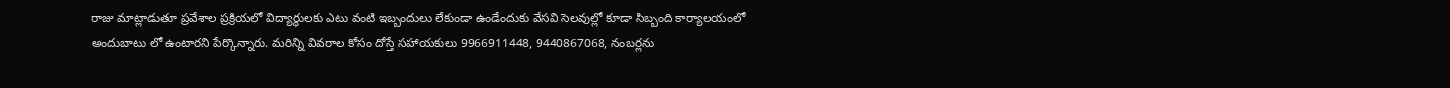రాజు మాట్లాడుతూ ప్రవేశాల ప్రక్రియలో విద్యార్థులకు ఎటు వంటి ఇబ్బందులు లేకుండా ఉండేందుకు వేసవి సెలవుల్లో కూడా సిబ్బంది కార్యాలయంలో అందుబాటు లో ఉంటారని పేర్కొన్నారు. మరిన్ని వివరాల కోసం దోస్తే సహాయకులు 9966911448, 9440867068, నంబర్లను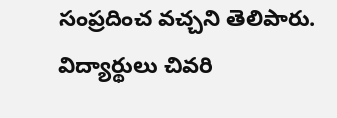సంప్రదించ వచ్చని తెలిపారు. విద్యార్థులు చివరి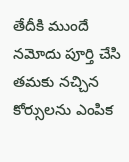తేదీకి ముందే నమోదు పూర్తి చేసి తమకు నచ్చిన కోర్సులను ఎంపిక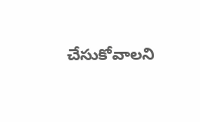చేసుకోవాలని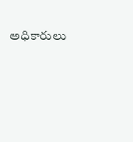అధికారులు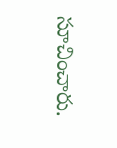సూచించారు.